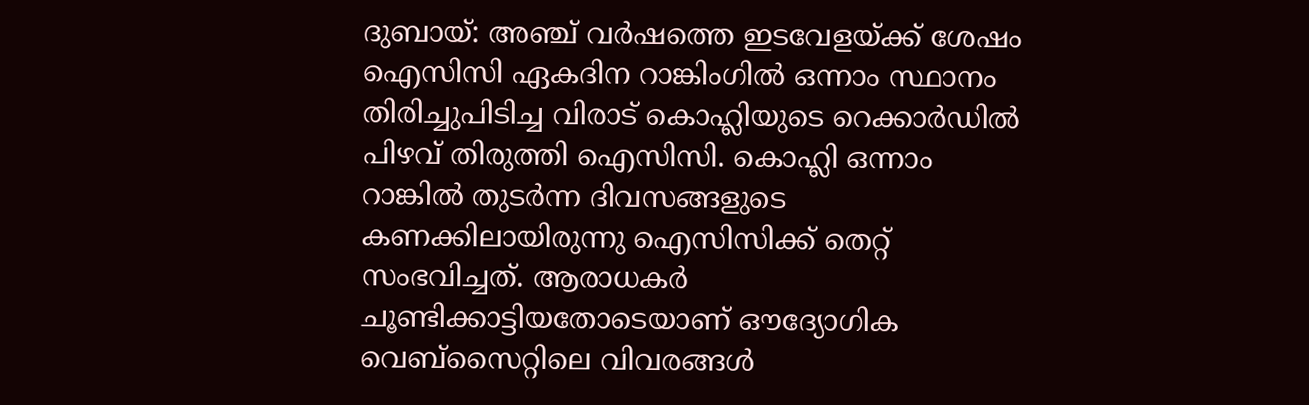ദുബായ്: അഞ്ച് വർഷത്തെ ഇടവേളയ്ക്ക് ശേഷം ഐസിസി ഏകദിന റാങ്കിംഗിൽ ഒന്നാം സ്ഥാനം തിരിച്ചുപിടിച്ച വിരാട് കൊഹ്ലിയുടെ റെക്കാർഡിൽ പിഴവ് തിരുത്തി ഐസിസി. കൊഹ്ലി ഒന്നാം റാങ്കിൽ തുടർന്ന ദിവസങ്ങളുടെ കണക്കിലായിരുന്നു ഐസിസിക്ക് തെറ്റ് സംഭവിച്ചത്. ആരാധകർ ചൂണ്ടിക്കാട്ടിയതോടെയാണ് ഔദ്യോഗിക വെബ്സൈറ്റിലെ വിവരങ്ങൾ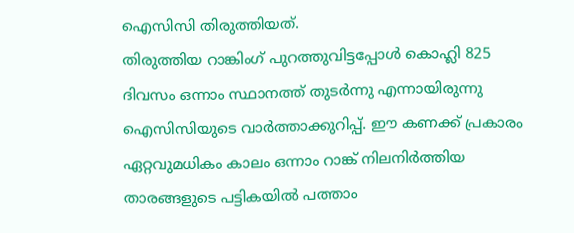ഐസിസി തിരുത്തിയത്.
തിരുത്തിയ റാങ്കിംഗ് പുറത്തുവിട്ടപ്പോൾ കൊഹ്ലി 825 ദിവസം ഒന്നാം സ്ഥാനത്ത് തുടർന്നു എന്നായിരുന്നു ഐസിസിയുടെ വാർത്താക്കുറിപ്പ്. ഈ കണക്ക് പ്രകാരം ഏറ്റവുമധികം കാലം ഒന്നാം റാങ്ക് നിലനിർത്തിയ താരങ്ങളുടെ പട്ടികയിൽ പത്താം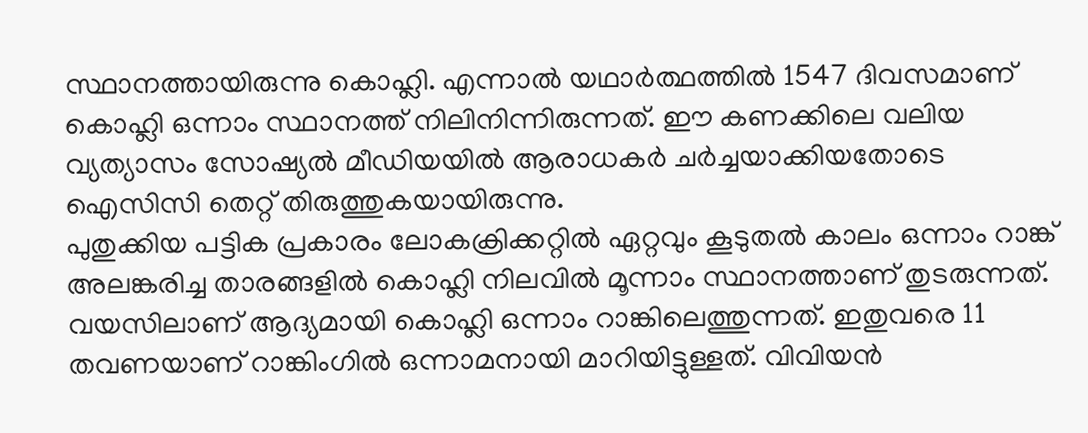സ്ഥാനത്തായിരുന്നു കൊഹ്ലി. എന്നാൽ യഥാർത്ഥത്തിൽ 1547 ദിവസമാണ് കൊഹ്ലി ഒന്നാം സ്ഥാനത്ത് നിലിനിന്നിരുന്നത്. ഈ കണക്കിലെ വലിയ വ്യത്യാസം സോഷ്യൽ മീഡിയയിൽ ആരാധകർ ചർച്ചയാക്കിയതോടെ ഐസിസി തെറ്റ് തിരുത്തുകയായിരുന്നു.
പുതുക്കിയ പട്ടിക പ്രകാരം ലോകക്രിക്കറ്റിൽ ഏറ്റവും കൂടുതൽ കാലം ഒന്നാം റാങ്ക് അലങ്കരിച്ച താരങ്ങളിൽ കൊഹ്ലി നിലവിൽ മൂന്നാം സ്ഥാനത്താണ് തുടരുന്നത്. വയസിലാണ് ആദ്യമായി കൊഹ്ലി ഒന്നാം റാങ്കിലെത്തുന്നത്. ഇതുവരെ 11 തവണയാണ് റാങ്കിംഗിൽ ഒന്നാമനായി മാറിയിട്ടുള്ളത്. വിവിയൻ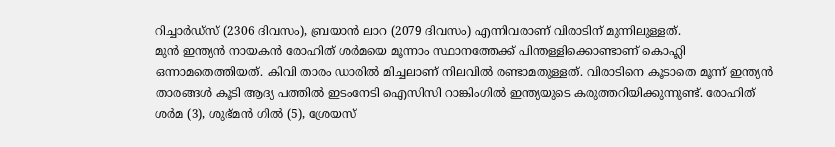റിച്ചാർഡ്സ് (2306 ദിവസം), ബ്രയാൻ ലാറ (2079 ദിവസം) എന്നിവരാണ് വിരാടിന് മുന്നിലുള്ളത്.
മുൻ ഇന്ത്യൻ നായകൻ രോഹിത് ശർമയെ മൂന്നാം സ്ഥാനത്തേക്ക് പിന്തള്ളിക്കൊണ്ടാണ് കൊഹ്ലി ഒന്നാമതെത്തിയത്. കിവി താരം ഡാരിൽ മിച്ചലാണ് നിലവിൽ രണ്ടാമതുള്ളത്. വിരാടിനെ കൂടാതെ മൂന്ന് ഇന്ത്യൻ താരങ്ങൾ കൂടി ആദ്യ പത്തിൽ ഇടംനേടി ഐസിസി റാങ്കിംഗിൽ ഇന്ത്യയുടെ കരുത്തറിയിക്കുന്നുണ്ട്. രോഹിത് ശർമ (3), ശുഭ്മൻ ഗിൽ (5), ശ്രേയസ്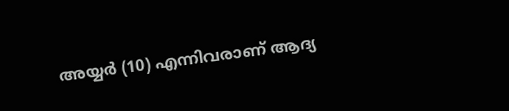അയ്യർ (10) എന്നിവരാണ് ആദ്യ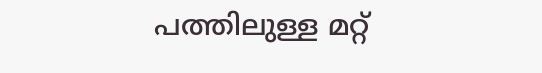പത്തിലുള്ള മറ്റ്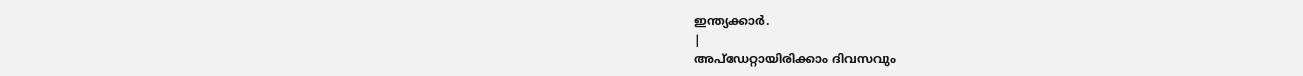ഇന്ത്യക്കാർ.
|
അപ്ഡേറ്റായിരിക്കാം ദിവസവും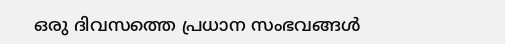ഒരു ദിവസത്തെ പ്രധാന സംഭവങ്ങൾ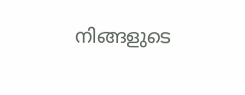നിങ്ങളുടെ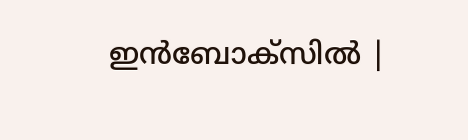ഇൻബോക്സിൽ |